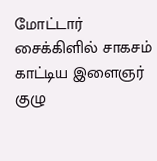மோட்டார் சைக்கிளில் சாகசம் காட்டிய இளைஞர் குழு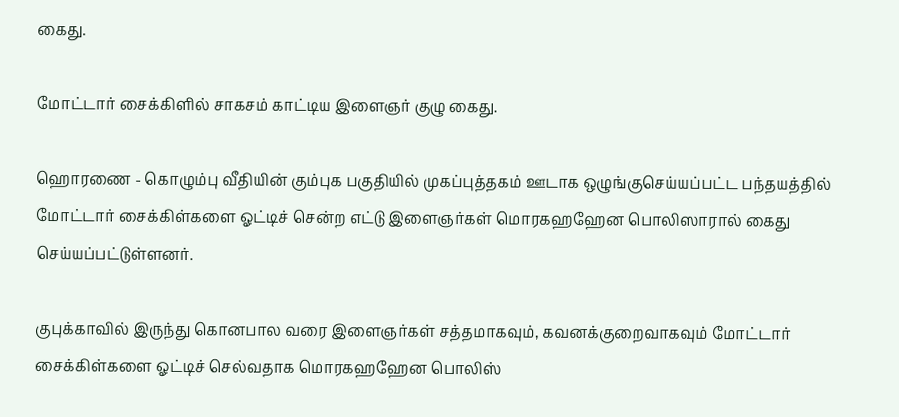கைது.

மோட்டார் சைக்கிளில் சாகசம் காட்டிய இளைஞர் குழு கைது.

ஹொரணை - கொழும்பு வீதியின் கும்புக பகுதியில் முகப்புத்தகம் ஊடாக ஒழுங்குசெய்யப்பட்ட பந்தயத்தில் மோட்டார் சைக்கிள்களை ஓட்டிச் சென்ற எட்டு இளைஞர்கள் மொரகஹஹேன பொலிஸாரால் கைது செய்யப்பட்டுள்ளனர்.

குபுக்காவில் இருந்து கொனபால வரை இளைஞர்கள் சத்தமாகவும், கவனக்குறைவாகவும் மோட்டார் சைக்கிள்களை ஓட்டிச் செல்வதாக மொரகஹஹேன பொலிஸ்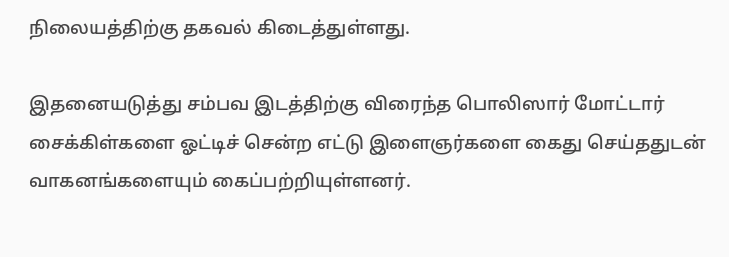நிலையத்திற்கு தகவல் கிடைத்துள்ளது.

இதனையடுத்து சம்பவ இடத்திற்கு விரைந்த பொலிஸார் மோட்டார் சைக்கிள்களை ஓட்டிச் சென்ற எட்டு இளைஞர்களை கைது செய்ததுடன் வாகனங்களையும் கைப்பற்றியுள்ளனர்.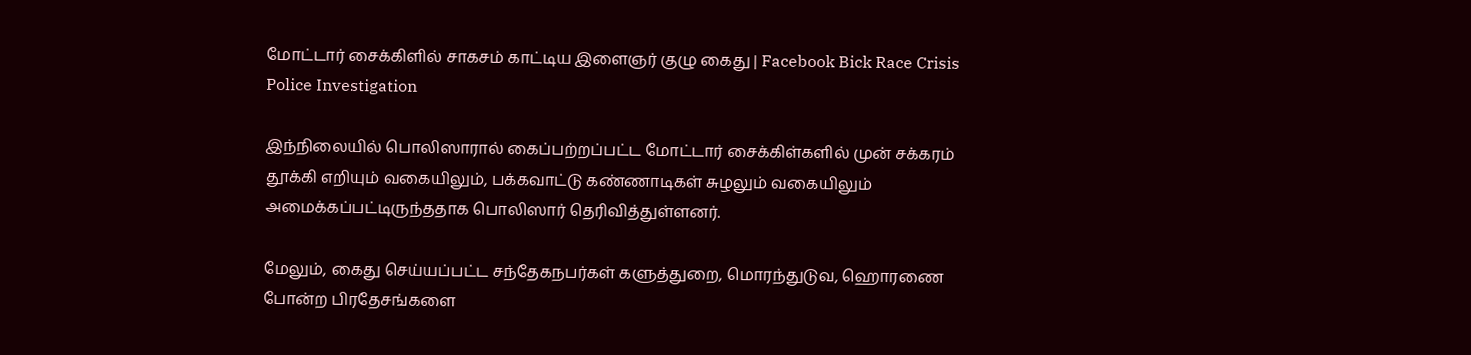மோட்டார் சைக்கிளில் சாகசம் காட்டிய இளைஞர் குழு கைது | Facebook Bick Race Crisis Police Investigation

இந்நிலையில் பொலிஸாரால் கைப்பற்றப்பட்ட மோட்டார் சைக்கிள்களில் முன் சக்கரம் தூக்கி எறியும் வகையிலும், பக்கவாட்டு கண்ணாடிகள் சுழலும் வகையிலும் அமைக்கப்பட்டிருந்ததாக பொலிஸார் தெரிவித்துள்ளனர்.

மேலும், கைது செய்யப்பட்ட சந்தேகநபர்கள் களுத்துறை, மொரந்துடுவ, ஹொரணை போன்ற பிரதேசங்களை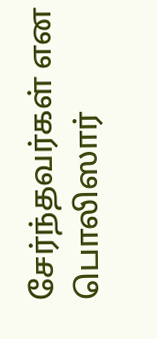சேர்ந்தவர்கள் என பொலிஸார்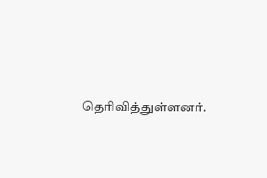தெரிவித்துள்ளனர்.